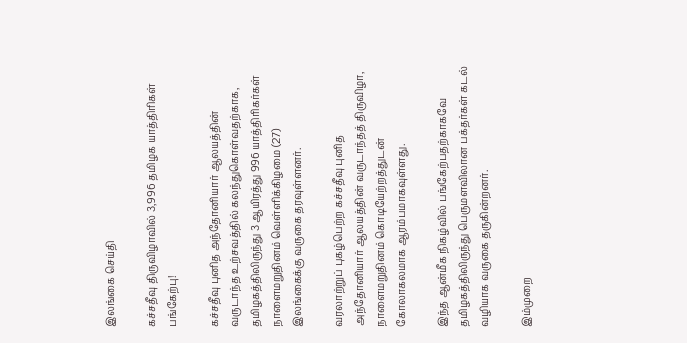இலங்கை செய்தி

கச்சதீவு திருவிழாவில் 3,996 தமிழக யாத்திரிகள் பங்கேற்பு!

கச்சதீவு புனித அந்தோனியார் ஆலயத்தின் வருடாந்த உற்சவத்தில் கலந்துகொள்வதற்காக, தமிழகத்திலிருந்து 3 ஆயிரத்து 996 யாத்திரிகர்கள் நாளைமறுதினம் வெள்ளிக்கிழமை (27) இலங்கைக்கு வருகை தரவுள்ளனர்.

வரலாற்றுப் புகழ்பெற்ற கச்சதீவு புனித அந்தோனியார் ஆலயத்தின் வருடாந்தத் திருவிழா, நாளைமறுதினம் கொடியேற்றத்துடன் கோலாகலமாக ஆரம்பமாகவுள்ளது.

இந்த ஆன்மீக நிகழ்வில் பங்கேற்பதற்காகவே தமிழகத்திலிருந்து பெருமளவிலான பக்தர்கள் கடல் வழியாக வருகை தருகின்றனர்.

இம்முறை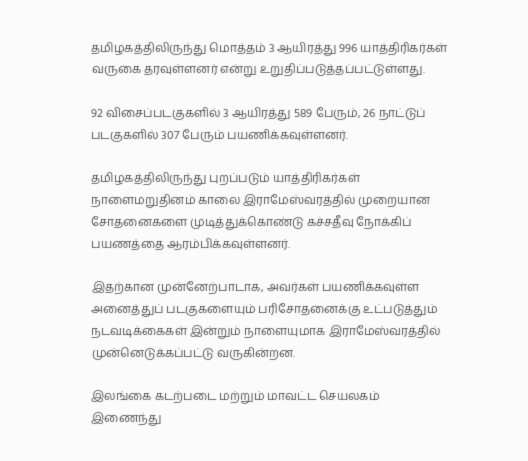தமிழகத்திலிருந்து மொத்தம் 3 ஆயிரத்து 996 யாத்திரிகர்கள் வருகை தரவுள்ளனர் என்று உறுதிப்படுத்தப்பட்டுள்ளது.

92 விசைப்படகுகளில் 3 ஆயிரத்து 589 பேரும், 26 நாட்டுப் படகுகளில் 307 பேரும் பயணிக்கவுள்ளனர்.

தமிழகத்திலிருந்து புறப்படும் யாத்திரிகர்கள் நாளைமறுதினம் காலை இராமேஸ்வரத்தில் முறையான சோதனைகளை முடித்துக்கொண்டு கச்சதீவு நோக்கிப் பயணத்தை ஆரம்பிக்கவுள்ளனர்.

இதற்கான முன்னேற்பாடாக, அவர்கள் பயணிக்கவுள்ள அனைத்துப் படகுகளையும் பரிசோதனைக்கு உட்படுத்தும் நடவடிக்கைகள் இன்றும் நாளையுமாக இராமேஸ்வரத்தில் முன்னெடுக்கப்பட்டு வருகின்றன.

இலங்கை கடற்படை மற்றும் மாவட்ட செயலகம் இணைந்து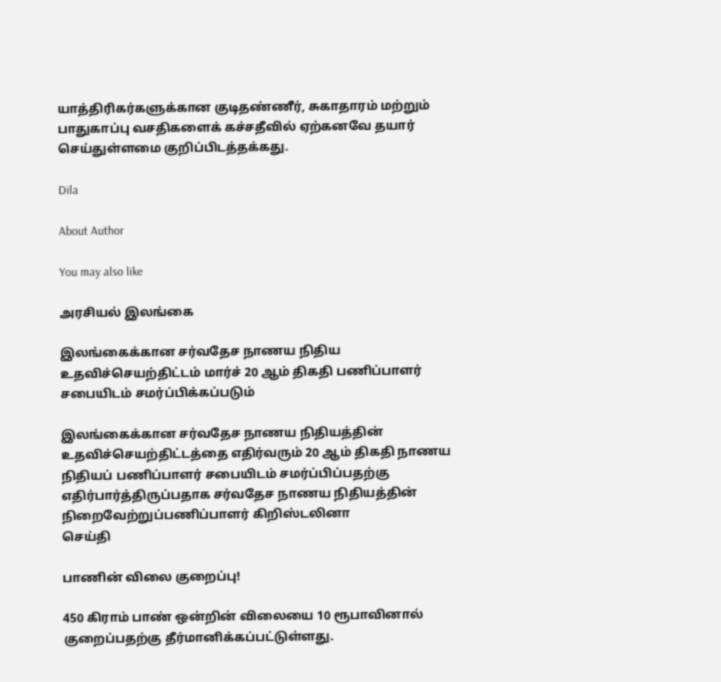யாத்திரிகர்களுக்கான குடிதண்ணீர், சுகாதாரம் மற்றும் பாதுகாப்பு வசதிகளைக் கச்சதீவில் ஏற்கனவே தயார் செய்துள்ளமை குறிப்பிடத்தக்கது.

Dila

About Author

You may also like

அரசியல் இலங்கை

இலங்கைக்கான சர்வதேச நாணய நிதிய உதவிச்செயற்திட்டம் மார்ச் 20 ஆம் திகதி பணிப்பாளர் சபையிடம் சமர்ப்பிக்கப்படும்

இலங்கைக்கான சர்வதேச நாணய நிதியத்தின் உதவிச்செயற்திட்டத்தை எதிர்வரும் 20 ஆம் திகதி நாணய நிதியப் பணிப்பாளர் சபையிடம் சமர்ப்பிப்பதற்கு எதிர்பார்த்திருப்பதாக சர்வதேச நாணய நிதியத்தின் நிறைவேற்றுப்பணிப்பாளர் கிறிஸ்டலினா
செய்தி

பாணின் விலை குறைப்பு!

450 கிராம் பாண் ஒன்றின் விலையை 10 ரூபாவினால் குறைப்பதற்கு தீர்மானிக்கப்பட்டுள்ளது.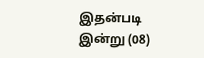இதன்படி   இன்று (08)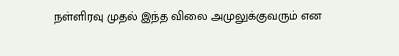நள்ளிரவு முதல் இந்த விலை அமுலுக்குவரும் என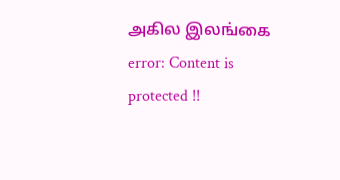அகில இலங்கை
error: Content is protected !!